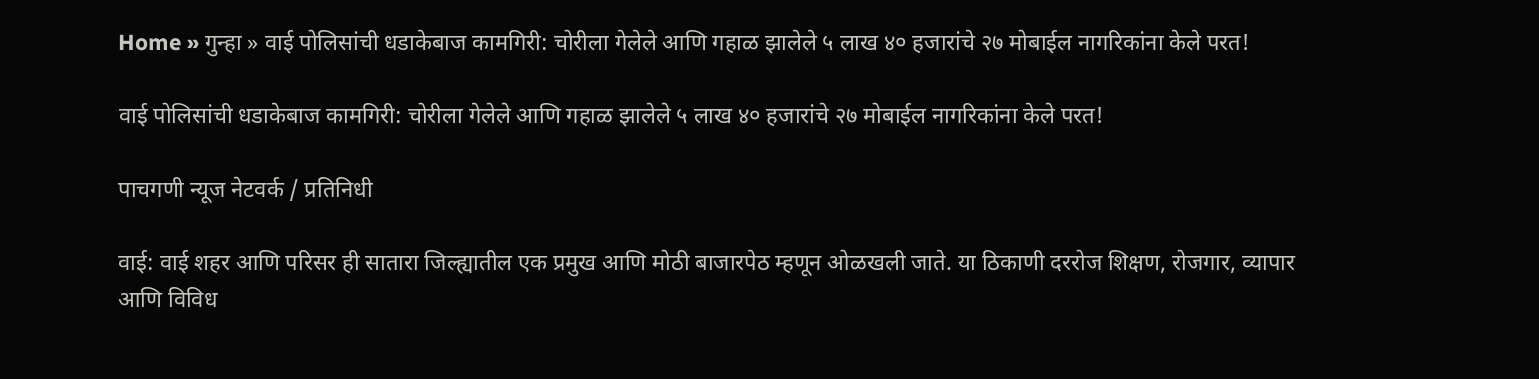Home » गुन्हा » वाई पोलिसांची धडाकेबाज कामगिरी: चोरीला गेलेले आणि गहाळ झालेले ५ लाख ४० हजारांचे २७ मोबाईल नागरिकांना केले परत!

वाई पोलिसांची धडाकेबाज कामगिरी: चोरीला गेलेले आणि गहाळ झालेले ५ लाख ४० हजारांचे २७ मोबाईल नागरिकांना केले परत!

पाचगणी न्यूज नेटवर्क / प्रतिनिधी

वाई: वाई शहर आणि परिसर ही सातारा जिल्ह्यातील एक प्रमुख आणि मोठी बाजारपेठ म्हणून ओळखली जाते. या ठिकाणी दररोज शिक्षण, रोजगार, व्यापार आणि विविध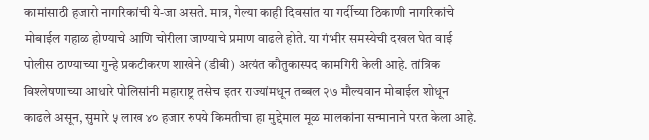कामांसाठी हजारो नागरिकांची ये-जा असते. मात्र, गेल्या काही दिवसांत या गर्दीच्या ठिकाणी नागरिकांचे मोबाईल गहाळ होण्याचे आणि चोरीला जाण्याचे प्रमाण वाढले होते. या गंभीर समस्येची दखल घेत वाई पोलीस ठाण्याच्या गुन्हे प्रकटीकरण शाखेने (डीबी) अत्यंत कौतुकास्पद कामगिरी केली आहे. तांत्रिक विश्लेषणाच्या आधारे पोलिसांनी महाराष्ट्र तसेच इतर राज्यांमधून तब्बल २७ मौल्यवान मोबाईल शोधून काढले असून, सुमारे ५ लाख ४० हजार रुपये किमतीचा हा मुद्देमाल मूळ मालकांना सन्मानाने परत केला आहे.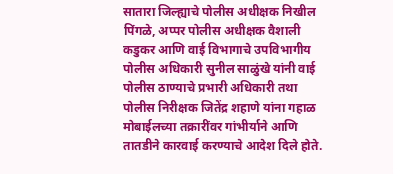सातारा जिल्ह्याचे पोलीस अधीक्षक निखील पिंगळे, अप्पर पोलीस अधीक्षक वैशाली कडुकर आणि वाई विभागाचे उपविभागीय पोलीस अधिकारी सुनील साळुंखे यांनी वाई पोलीस ठाण्याचे प्रभारी अधिकारी तथा पोलीस निरीक्षक जितेंद्र शहाणे यांना गहाळ मोबाईलच्या तक्रारींवर गांभीर्याने आणि तातडीने कारवाई करण्याचे आदेश दिले होते.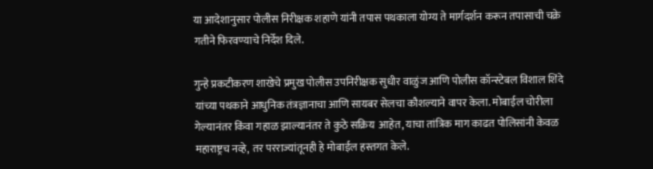या आदेशानुसार पोलीस निरीक्षक शहाणे यांनी तपास पथकाला योग्य ते मार्गदर्शन करून तपासाची चक्रे गतीने फिरवण्याचे निर्देश दिले.

गुन्हे प्रकटीकरण शाखेचे प्रमुख पोलीस उपनिरीक्षक सुधीर वाळुंज आणि पोलीस कॉन्स्टेबल विशाल शिंदे यांच्या पथकाने आधुनिक तंत्रज्ञानाचा आणि सायबर सेलचा कौशल्याने वापर केला. मोबाईल चोरीला गेल्यानंतर किंवा गहाळ झाल्यानंतर ते कुठे सक्रिय  आहेत, याचा तांत्रिक माग काढत पोलिसांनी केवळ महाराष्ट्रच नव्हे, तर परराज्यांतूनही हे मोबाईल हस्तगत केले.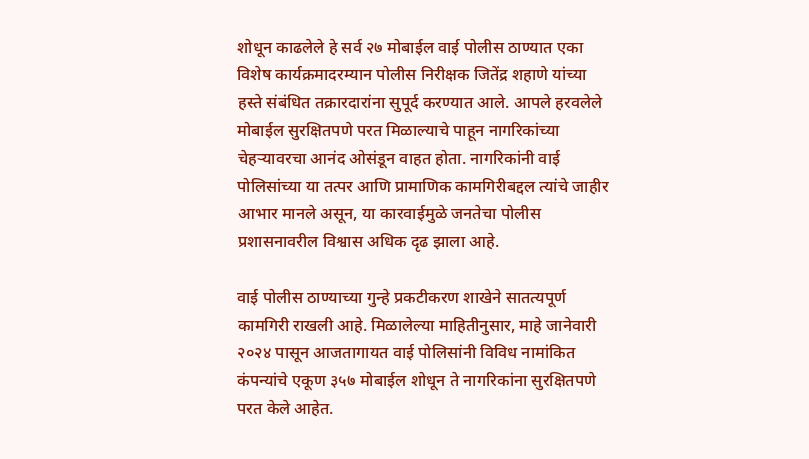शोधून काढलेले हे सर्व २७ मोबाईल वाई पोलीस ठाण्यात एका विशेष कार्यक्रमादरम्यान पोलीस निरीक्षक जितेंद्र शहाणे यांच्या हस्ते संबंधित तक्रारदारांना सुपूर्द करण्यात आले. आपले हरवलेले मोबाईल सुरक्षितपणे परत मिळाल्याचे पाहून नागरिकांच्या चेहऱ्यावरचा आनंद ओसंडून वाहत होता. नागरिकांनी वाई पोलिसांच्या या तत्पर आणि प्रामाणिक कामगिरीबद्दल त्यांचे जाहीर आभार मानले असून, या कारवाईमुळे जनतेचा पोलीस प्रशासनावरील विश्वास अधिक दृढ झाला आहे.

वाई पोलीस ठाण्याच्या गुन्हे प्रकटीकरण शाखेने सातत्यपूर्ण कामगिरी राखली आहे. मिळालेल्या माहितीनुसार, माहे जानेवारी २०२४ पासून आजतागायत वाई पोलिसांनी विविध नामांकित कंपन्यांचे एकूण ३५७ मोबाईल शोधून ते नागरिकांना सुरक्षितपणे परत केले आहेत.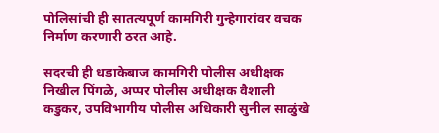पोलिसांची ही सातत्यपूर्ण कामगिरी गुन्हेगारांवर वचक निर्माण करणारी ठरत आहे.

सदरची ही धडाकेबाज कामगिरी पोलीस अधीक्षक निखील पिंगळे, अप्पर पोलीस अधीक्षक वैशाली कडुकर, उपविभागीय पोलीस अधिकारी सुनील साळुंखे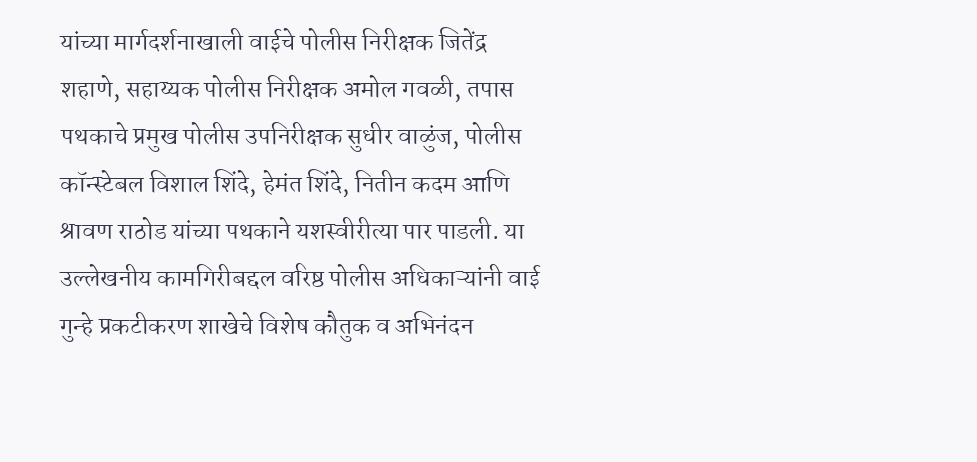यांच्या मार्गदर्शनाखाली वाईचे पोलीस निरीक्षक जितेंद्र शहाणे, सहाय्यक पोलीस निरीक्षक अमोल गवळी, तपास पथकाचे प्रमुख पोलीस उपनिरीक्षक सुधीर वाळुंज, पोलीस कॉन्स्टेबल विशाल शिंदे, हेमंत शिंदे, नितीन कदम आणि श्रावण राठोड यांच्या पथकाने यशस्वीरीत्या पार पाडली. या उल्लेखनीय कामगिरीबद्दल वरिष्ठ पोलीस अधिकाऱ्यांनी वाई गुन्हे प्रकटीकरण शाखेचे विशेष कौतुक व अभिनंदन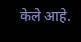केले आहे.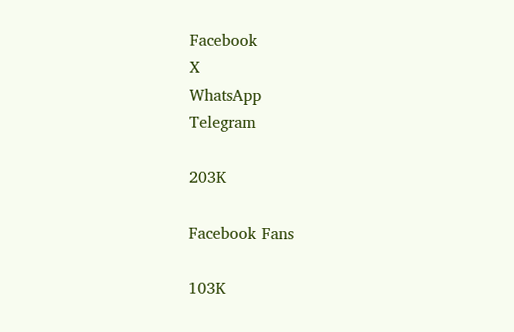Facebook
X
WhatsApp
Telegram

203K

Facebook Fans

103K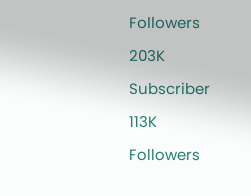Followers

203K

Subscriber

113K

Followers